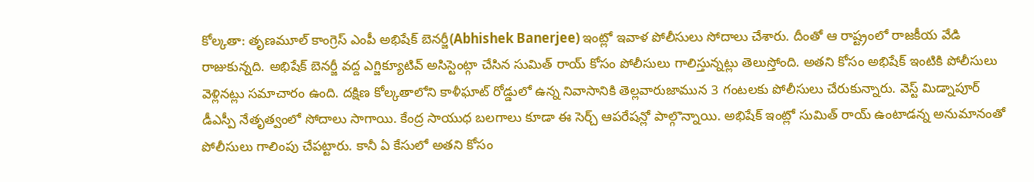కోల్కతా: తృణమూల్ కాంగ్రెస్ ఎంపీ అభిషేక్ బెనర్జీ(Abhishek Banerjee) ఇంట్లో ఇవాళ పోలీసులు సోదాలు చేశారు. దీంతో ఆ రాష్ట్రంలో రాజకీయ వేడి రాజుకున్నది. అభిషేక్ బెనర్జీ వద్ద ఎగ్జిక్యూటివ్ అసిస్టెంట్గా చేసిన సుమిత్ రాయ్ కోసం పోలీసులు గాలిస్తున్నట్లు తెలుస్తోంది. అతని కోసం అభిషేక్ ఇంటికి పోలీసులు వెళ్లినట్లు సమాచారం ఉంది. దక్షిణ కోల్కతాలోని కాళీఘాట్ రోడ్డులో ఉన్న నివాసానికి తెల్లవారుజామున 3 గంటలకు పోలీసులు చేరుకున్నారు. వెస్ట్ మిడ్నాపూర్ డీఎస్పీ నేతృత్వంలో సోదాలు సాగాయి. కేంద్ర సాయుధ బలగాలు కూడా ఈ సెర్చ్ ఆపరేషన్లో పాల్గొన్నాయి. అభిషేక్ ఇంట్లో సుమిత్ రాయ్ ఉంటాడన్న అనుమానంతో పోలీసులు గాలింపు చేపట్టారు. కానీ ఏ కేసులో అతని కోసం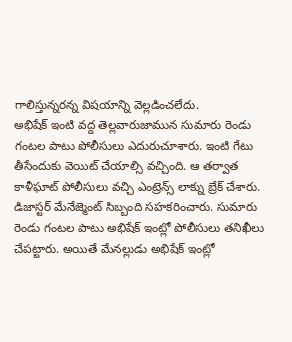గాలిస్తున్నరన్న విషయాన్ని వెల్లడించలేదు.
అభిషేక్ ఇంటి వద్ద తెల్లవారుజామున సుమారు రెండు గంటల పాటు పోలీసులు ఎదురుచూశారు. ఇంటి గేటు తీసేందుకు వెయిట్ చేయాల్సి వచ్చింది. ఆ తర్వాత కాళీఘాట్ పోలీసులు వచ్చి ఎంట్రెన్స్ లాక్ను బ్రేక్ చేశారు. డిజాస్టర్ మేనేజ్మెంట్ సిబ్బంది సహకరించారు. సుమారు రెండు గంటల పాటు అభిషేక్ ఇంట్లో పోలీసులు తనిఖీలు చేపట్టారు. అయితే మేనల్లుడు అభిషేక్ ఇంట్లో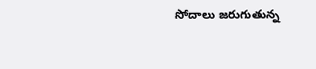సోదాలు జరుగుతున్న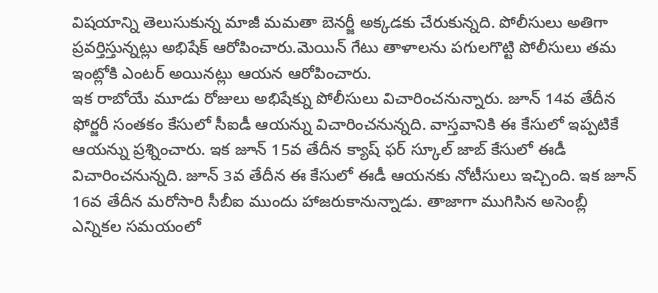విషయాన్ని తెలుసుకున్న మాజీ మమతా బెనర్జీ అక్కడకు చేరుకున్నది. పోలీసులు అతిగా ప్రవర్తిస్తున్నట్లు అభిషేక్ ఆరోపించారు.మెయిన్ గేటు తాళాలను పగులగొట్టి పోలీసులు తమ ఇంట్లోకి ఎంటర్ అయినట్లు ఆయన ఆరోపించారు.
ఇక రాబోయే మూడు రోజులు అభిషేక్ను పోలీసులు విచారించనున్నారు. జూన్ 14వ తేదీన ఫోర్జరీ సంతకం కేసులో సీఐడీ ఆయన్ను విచారించనున్నది. వాస్తవానికి ఈ కేసులో ఇప్పటికే ఆయన్ను ప్రశ్నించారు. ఇక జూన్ 15వ తేదీన క్యాష్ ఫర్ స్కూల్ జాబ్ కేసులో ఈడీ విచారించనున్నది. జూన్ 3వ తేదీన ఈ కేసులో ఈడీ ఆయనకు నోటీసులు ఇచ్చింది. ఇక జూన్ 16వ తేదీన మరోసారి సీబీఐ ముందు హాజరుకానున్నాడు. తాజాగా ముగిసిన అసెంబ్లీ ఎన్నికల సమయంలో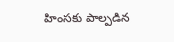హింసకు పాల్పడిన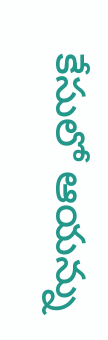కేసులో ఆయన్ను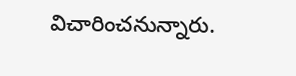విచారించనున్నారు.